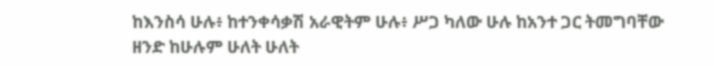ከእንስሳ ሁሉ፥ ከተንቀሳቃሽ አራዊትም ሁሉ፥ ሥጋ ካለው ሁሉ ከአንተ ጋር ትመግባቸው ዘንድ ከሁሉም ሁለት ሁለት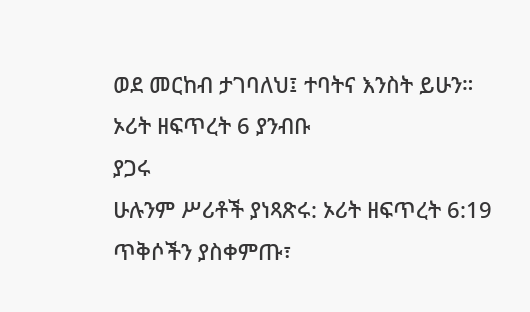ወደ መርከብ ታገባለህ፤ ተባትና እንስት ይሁን።
ኦሪት ዘፍጥረት 6 ያንብቡ
ያጋሩ
ሁሉንም ሥሪቶች ያነጻጽሩ: ኦሪት ዘፍጥረት 6:19
ጥቅሶችን ያስቀምጡ፣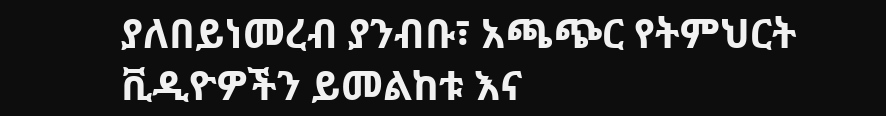ያለበይነመረብ ያንብቡ፣ አጫጭር የትምህርት ቪዲዮዎችን ይመልከቱ እና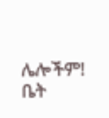ሌሎችም!
ቤት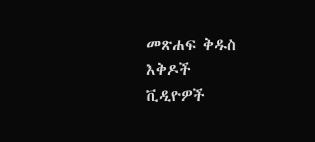መጽሐፍ ቅዱስ
እቅዶች
ቪዲዮዎች